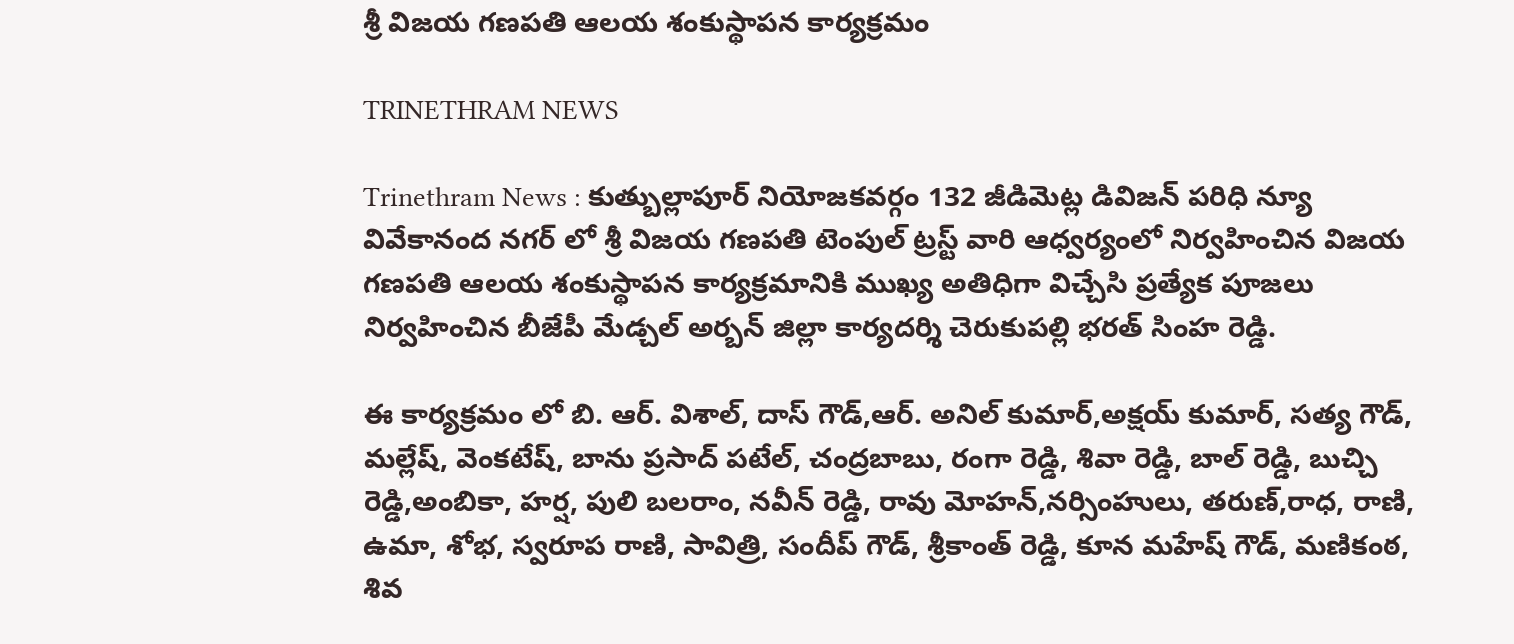శ్రీ విజయ గణపతి ఆలయ శంకుస్థాపన కార్యక్రమం

TRINETHRAM NEWS

Trinethram News : కుత్బుల్లాపూర్ నియోజకవర్గం 132 జీడిమెట్ల డివిజన్ పరిధి న్యూ వివేకానంద నగర్ లో శ్రీ విజయ గణపతి టెంపుల్ ట్రస్ట్ వారి ఆధ్వర్యంలో నిర్వహించిన విజయ గణపతి ఆలయ శంకుస్థాపన కార్యక్రమానికి ముఖ్య అతిధిగా విచ్చేసి ప్రత్యేక పూజలు నిర్వహించిన బీజేపీ మేడ్చల్ అర్బన్ జిల్లా కార్యదర్శి చెరుకుపల్లి భరత్ సింహ రెడ్డి.

ఈ కార్యక్రమం లో బి. ఆర్. విశాల్, దాస్ గౌడ్,ఆర్. అనిల్ కుమార్,అక్షయ్ కుమార్, సత్య గౌడ్, మల్లేష్, వెంకటేష్, బాను ప్రసాద్ పటేల్, చంద్రబాబు, రంగా రెడ్డి, శివా రెడ్డి, బాల్ రెడ్డి, బుచ్చి రెడ్డి,అంబికా, హర్ష, పులి బలరాం, నవీన్ రెడ్డి, రావు మోహన్,నర్సింహులు, తరుణ్,రాధ, రాణి, ఉమా, శోభ, స్వరూప రాణి, సావిత్రి, సందీప్ గౌడ్, శ్రీకాంత్ రెడ్డి, కూన మహేష్ గౌడ్, మణికంఠ, శివ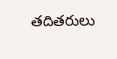తదితరులు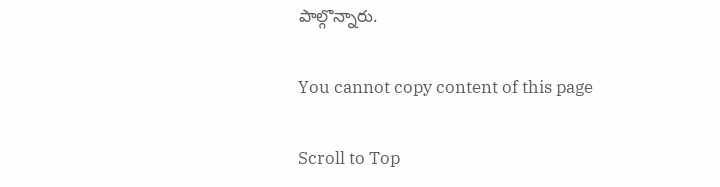పాల్గొన్నారు.

You cannot copy content of this page

Scroll to Top